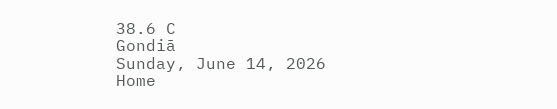38.6 C
Gondiā
Sunday, June 14, 2026
Home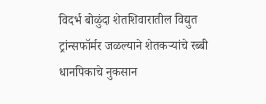विदर्भ बोळुंदा शेतशिवारातील विद्युत ट्रांन्सफॉर्मर जळल्याने शेतकऱ्यांचे रब्बी धानपिकाचे नुकसान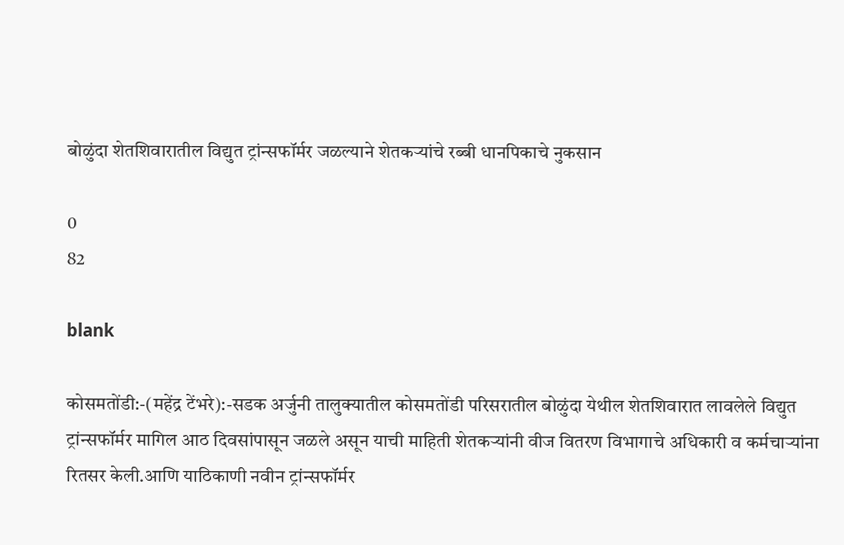बोळुंदा शेतशिवारातील विद्युत ट्रांन्सफॉर्मर जळल्याने शेतकऱ्यांचे रब्बी धानपिकाचे नुकसान

0
82

blank

कोसमतोंडी:-(महेंद्र टेंभरे):-सडक अर्जुनी तालुक्यातील कोसमतोंडी परिसरातील बोळुंदा येथील शेतशिवारात लावलेले विद्युत ट्रांन्सफॉर्मर मागिल आठ दिवसांपासून जळले असून याची माहिती शेतकऱ्यांनी वीज वितरण विभागाचे अधिकारी व कर्मचाऱ्यांना रितसर केली.आणि याठिकाणी नवीन ट्रांन्सफॉर्मर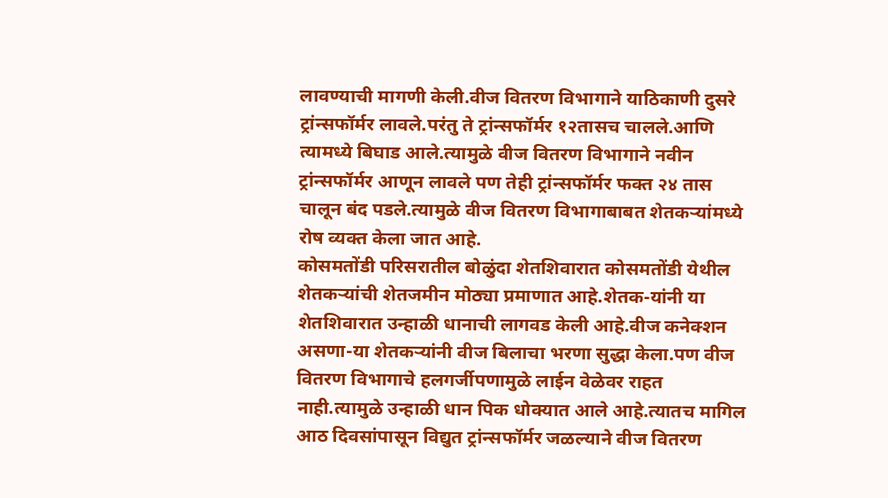लावण्याची मागणी केली.वीज वितरण विभागाने याठिकाणी दुसरे ट्रांन्सफॉर्मर लावले.परंतु ते ट्रांन्सफॉर्मर १२तासच चालले.आणि त्यामध्ये बिघाड आले.त्यामुळे वीज वितरण विभागाने नवीन ट्रांन्सफॉर्मर आणून लावले पण तेही ट्रांन्सफॉर्मर फक्त २४ तास चालून बंद पडले.त्यामुळे वीज वितरण विभागाबाबत शेतकऱ्यांमध्ये रोष व्यक्त केला जात आहे.
कोसमतोंडी परिसरातील बोळुंदा शेतशिवारात कोसमतोंडी येथील शेतकऱ्यांची शेतजमीन मोठ्या प्रमाणात आहे.शेतक-यांनी या शेतशिवारात उन्हाळी धानाची लागवड केली आहे.वीज कनेक्शन असणा-या शेतकऱ्यांनी वीज बिलाचा भरणा सुद्धा केला.पण वीज वितरण विभागाचे हलगर्जीपणामुळे लाईन वेळेवर राहत नाही.त्यामुळे उन्हाळी धान पिक धोक्यात आले आहे.त्यातच मागिल आठ दिवसांपासून विद्युत ट्रांन्सफॉर्मर जळल्याने वीज वितरण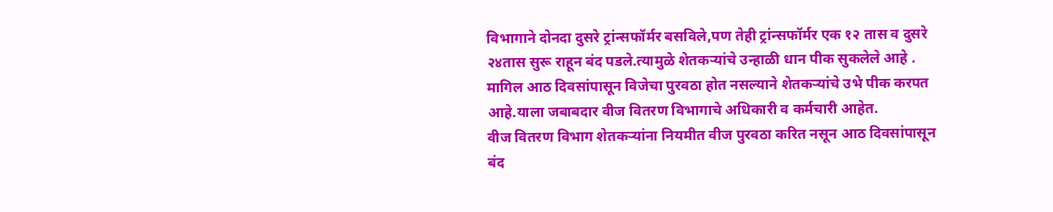विभागाने दोनदा दुसरे ट्रांन्सफॉर्मर बसविले,पण तेही ट्रांन्सफॉर्मर एक १२ तास व दुसरे २४तास सुरू राहून बंद पडले.त्यामुळे शेतकऱ्यांचे उन्हाळी धान पीक सुकलेले आहे . मागिल आठ दिवसांपासून विजेचा पुरवठा होत नसल्याने शेतकऱ्यांचे उभे पीक करपत आहे.याला जबाबदार वीज वितरण विभागाचे अधिकारी व कर्मचारी आहेत.
वीज वितरण विभाग शेतकऱ्यांना नियमीत वीज पुरवठा करित नसून आठ दिवसांपासून बंद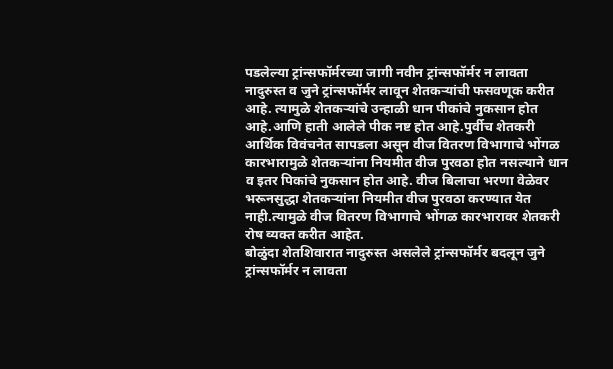पडलेल्या ट्रांन्सफॉर्मरच्या जागी नवीन ट्रांन्सफॉर्मर न लावता नादुरुस्त व जुने ट्रांन्सफॉर्मर लावून शेतकऱ्यांची फसवणूक करीत आहे. त्यामुळे शेतकऱ्यांचे उन्हाळी धान पीकांचे नुकसान होत आहे.आणि हाती आलेले पीक नष्ट होत आहे.पुर्वीच शेतकरी आर्थिक विवंचनेत सापडला असून वीज वितरण विभागाचे भोंगळ कारभारामुळे शेतकऱ्यांना नियमीत वीज पुरवठा होत नसल्याने धान व इतर पिकांचे नुकसान होत आहे. वीज बिलाचा भरणा वेळेवर भरूनसुद्धा शेतकऱ्यांना नियमीत वीज पुरवठा करण्यात येत नाही.त्यामुळे वीज वितरण विभागाचे भोंगळ कारभारावर शेतकरी रोष व्यक्त करीत आहेत.
बोळुंदा शेतशिवारात नादुरुस्त असलेले ट्रांन्सफॉर्मर बदलून जुने ट्रांन्सफॉर्मर न लावता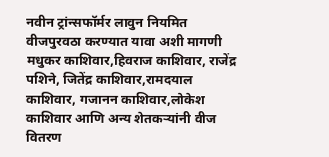नवीन ट्रांन्सफॉर्मर लावुन नियमित वीजपुरवठा करण्यात यावा अशी मागणी मधुकर काशिवार,हिवराज काशिवार, राजेंद्र पशिने, जितेंद्र काशिवार,रामदयाल काशिवार, गजानन काशिवार,लोकेश काशिवार आणि अन्य शेतकऱ्यांनी वीज वितरण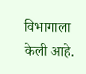विभागाला केली आहे.